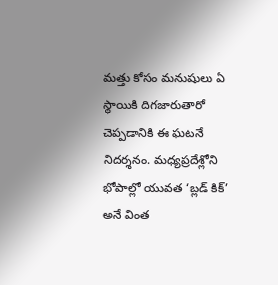మత్తు కోసం మనుషులు ఏ స్థాయికి దిగజారుతారో చెప్పడానికి ఈ ఘటనే నిదర్శనం. మధ్యప్రదేశ్లోని భోపాల్లో యువత ‘బ్లడ్ కిక్’ అనే వింత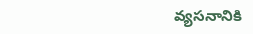వ్యసనానికి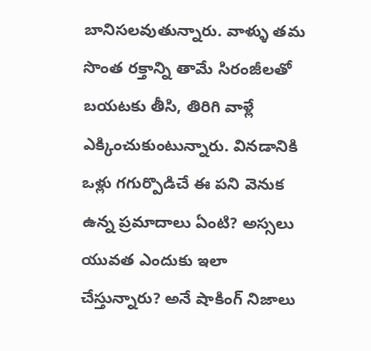బానిసలవుతున్నారు. వాళ్ళు తమ సొంత రక్తాన్ని తామే సిరంజీలతో బయటకు తీసి, తిరిగి వాళ్లే ఎక్కించుకుంటున్నారు. వినడానికి ఒళ్లు గగుర్పొడిచే ఈ పని వెనుక ఉన్న ప్రమాదాలు ఏంటి? అస్సలు యువత ఎందుకు ఇలా చేస్తున్నారు? అనే షాకింగ్ నిజాలు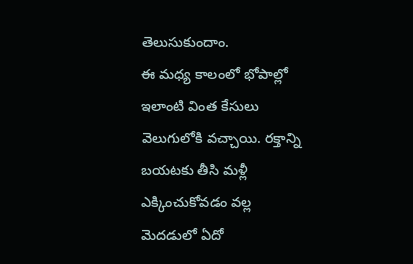తెలుసుకుందాం.
ఈ మధ్య కాలంలో భోపాల్లో ఇలాంటి వింత కేసులు వెలుగులోకి వచ్చాయి. రక్తాన్ని బయటకు తీసి మళ్లీ ఎక్కించుకోవడం వల్ల మెదడులో ఏదో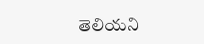తెలియని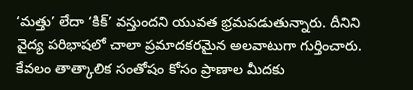‘మత్తు’ లేదా ‘కిక్’ వస్తుందని యువత భ్రమపడుతున్నారు. దీనిని వైద్య పరిభాషలో చాలా ప్రమాదకరమైన అలవాటుగా గుర్తించారు. కేవలం తాత్కాలిక సంతోషం కోసం ప్రాణాల మీదకు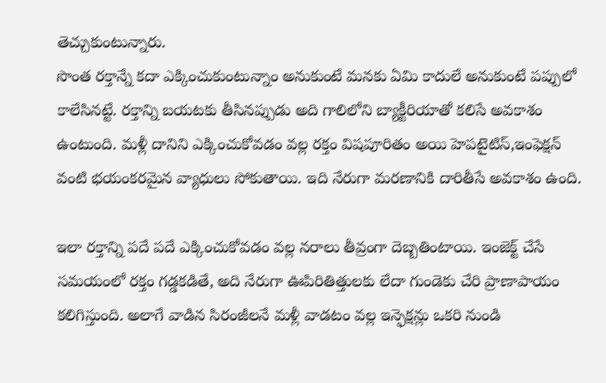తెచ్చుకుంటున్నారు.
సొంత రక్తాన్నే కదా ఎక్కించుకుంటున్నాం అనుకుంటే మనకు ఏమి కాదులే అనుకుంటే పప్పులో కాలేసినట్టే. రక్తాన్ని బయటకు తీసినప్పుడు అది గాలిలోని బ్యాక్టీరియాతో కలిసే అవకాశం ఉంటుంది. మళ్లీ దానిని ఎక్కించుకోవడం వల్ల రక్తం విషపూరితం అయి హెపటైటిస్,ఇంఫెక్షన్ వంటి భయంకరమైన వ్యాధులు సోకుతాయి. ఇది నేరుగా మరణానికి దారితీసే అవకాశం ఉంది.

ఇలా రక్తాన్ని పదే పదే ఎక్కించుకోవడం వల్ల నరాలు తీవ్రంగా దెబ్బతింటాయి. ఇంజెక్ట్ చేసే సమయంలో రక్తం గడ్డకడితే, అది నేరుగా ఊపిరితిత్తులకు లేదా గుండెకు చేరి ప్రాణాపాయం కలిగిస్తుంది. అలాగే వాడిన సిరంజీలనే మళ్లీ వాడటం వల్ల ఇన్ఫెక్షన్లు ఒకరి నుండి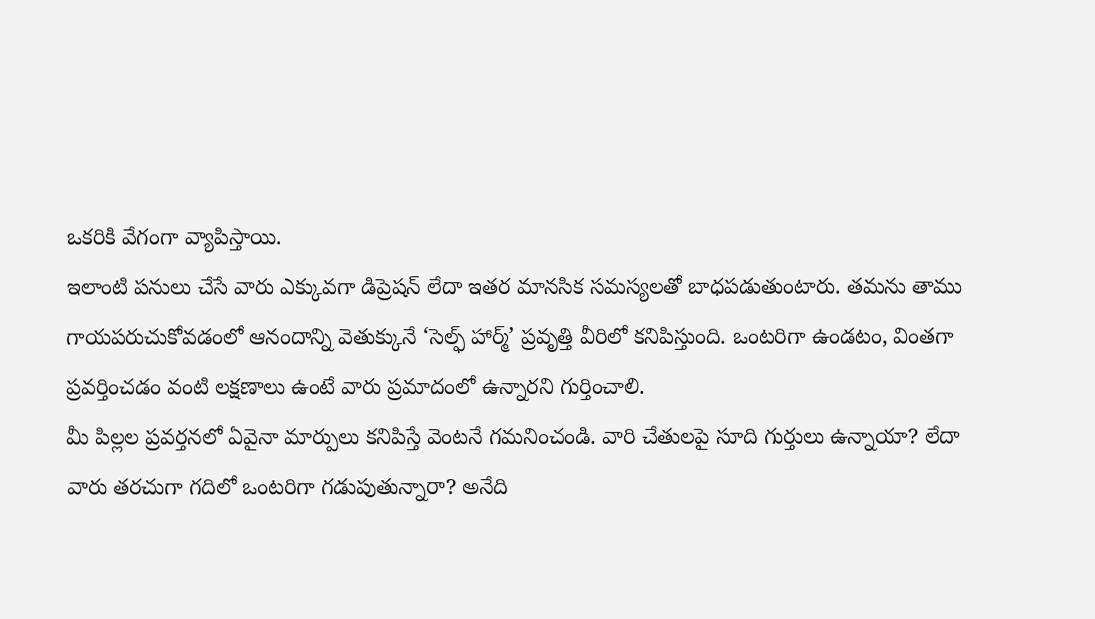ఒకరికి వేగంగా వ్యాపిస్తాయి.
ఇలాంటి పనులు చేసే వారు ఎక్కువగా డిప్రెషన్ లేదా ఇతర మానసిక సమస్యలతో బాధపడుతుంటారు. తమను తాము గాయపరుచుకోవడంలో ఆనందాన్ని వెతుక్కునే ‘సెల్ఫ్ హార్మ్’ ప్రవృత్తి వీరిలో కనిపిస్తుంది. ఒంటరిగా ఉండటం, వింతగా ప్రవర్తించడం వంటి లక్షణాలు ఉంటే వారు ప్రమాదంలో ఉన్నారని గుర్తించాలి.
మీ పిల్లల ప్రవర్తనలో ఏవైనా మార్పులు కనిపిస్తే వెంటనే గమనించండి. వారి చేతులపై సూది గుర్తులు ఉన్నాయా? లేదా వారు తరచుగా గదిలో ఒంటరిగా గడుపుతున్నారా? అనేది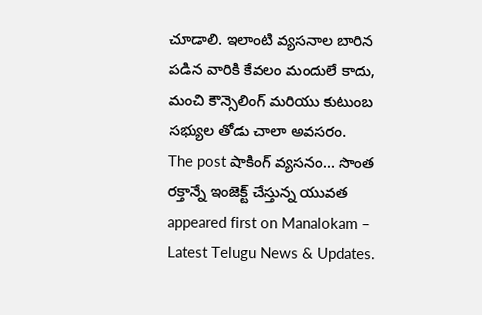చూడాలి. ఇలాంటి వ్యసనాల బారిన పడిన వారికి కేవలం మందులే కాదు, మంచి కౌన్సెలింగ్ మరియు కుటుంబ సభ్యుల తోడు చాలా అవసరం.
The post షాకింగ్ వ్యసనం… సొంత రక్తాన్నే ఇంజెక్ట్ చేస్తున్న యువత appeared first on Manalokam – Latest Telugu News & Updates.